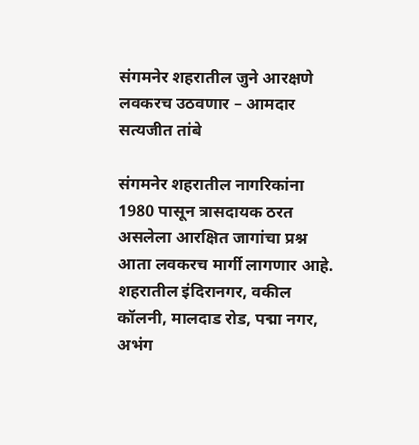संगमनेर शहरातील जुने आरक्षणे लवकरच उठवणार – आमदार सत्यजीत तांबे

संगमनेर शहरातील नागरिकांना 1980 पासून त्रासदायक ठरत असलेला आरक्षित जागांचा प्रश्न आता लवकरच मार्गी लागणार आहे. शहरातील इंदिरानगर, वकील कॉलनी, मालदाड रोड, पद्मा नगर, अभंग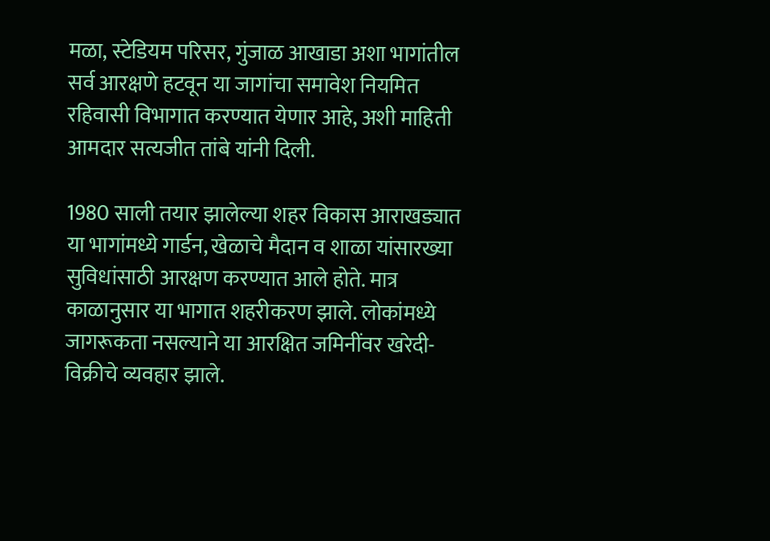मळा, स्टेडियम परिसर, गुंजाळ आखाडा अशा भागांतील सर्व आरक्षणे हटवून या जागांचा समावेश नियमित रहिवासी विभागात करण्यात येणार आहे, अशी माहिती आमदार सत्यजीत तांबे यांनी दिली.

1980 साली तयार झालेल्या शहर विकास आराखड्यात या भागांमध्ये गार्डन, खेळाचे मैदान व शाळा यांसारख्या सुविधांसाठी आरक्षण करण्यात आले होते. मात्र काळानुसार या भागात शहरीकरण झाले. लोकांमध्ये जागरूकता नसल्याने या आरक्षित जमिनींवर खरेदी-विक्रीचे व्यवहार झाले.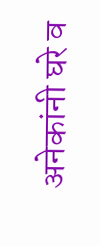अनेकांनी घरे व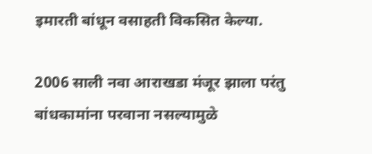इमारती बांधून वसाहती विकसित केल्या.

2006 साली नवा आराखडा मंजूर झाला परंतु बांधकामांना परवाना नसल्यामुळे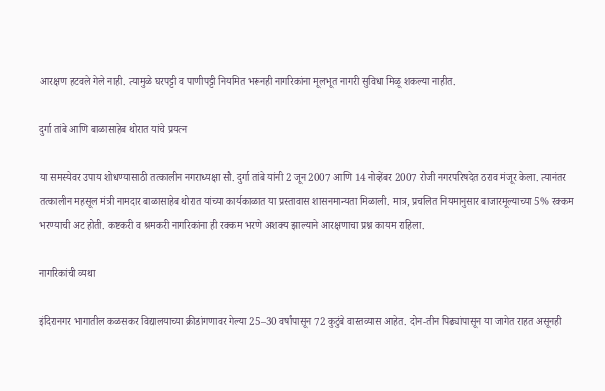आरक्षण हटवले गेले नाही. त्यामुळे घरपट्टी व पाणीपट्टी नियमित भरूनही नागरिकांना मूलभूत नागरी सुविधा मिळू शकल्या नाहीत.

दुर्गा तांबे आणि बाळासाहेब थोरात यांचे प्रयत्न

या समस्येवर उपाय शोधण्यासाठी तत्कालीन नगराध्यक्षा सौ. दुर्गा तांबे यांनी 2 जून 2007 आणि 14 नोव्हेंबर 2007 रोजी नगरपरिषदेत ठराव मंजूर केला. त्यानंतर तत्कालीन महसूल मंत्री नामदार बाळासाहेब थोरात यांच्या कार्यकाळात या प्रस्तावास शासनमान्यता मिळाली. मात्र, प्रचलित नियमानुसार बाजारमूल्याच्या 5% रक्कम भरण्याची अट होती. कष्टकरी व श्रमकरी नागरिकांना ही रक्कम भरणे अशक्य झाल्याने आरक्षणाचा प्रश्न कायम राहिला.

नागरिकांची व्यथा

इंदिरानगर भागातील कळसकर विद्यालयाच्या क्रीडांगणावर गेल्या 25–30 वर्षांपासून 72 कुटुंबे वास्तव्यास आहेत. दोन-तीन पिढ्यांपासून या जागेत राहत असूनही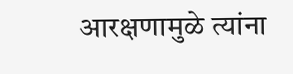आरक्षणामुळे त्यांना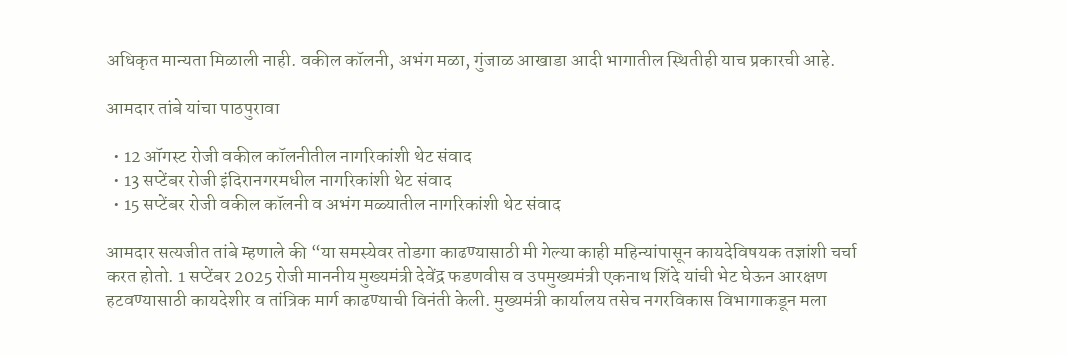अधिकृत मान्यता मिळाली नाही. वकील कॉलनी, अभंग मळा, गुंजाळ आखाडा आदी भागातील स्थितीही याच प्रकारची आहे.

आमदार तांबे यांचा पाठपुरावा

  • 12 ऑगस्ट रोजी वकील कॉलनीतील नागरिकांशी थेट संवाद
  • 13 सप्टेंबर रोजी इंदिरानगरमधील नागरिकांशी थेट संवाद
  • 15 सप्टेंबर रोजी वकील कॉलनी व अभंग मळ्यातील नागरिकांशी थेट संवाद

आमदार सत्यजीत तांबे म्हणाले की “या समस्येवर तोडगा काढण्यासाठी मी गेल्या काही महिन्यांपासून कायदेविषयक तज्ञांशी चर्चा करत होतो. 1 सप्टेंबर 2025 रोजी माननीय मुख्यमंत्री देवेंद्र फडणवीस व उपमुख्यमंत्री एकनाथ शिंदे यांची भेट घेऊन आरक्षण हटवण्यासाठी कायदेशीर व तांत्रिक मार्ग काढण्याची विनंती केली. मुख्यमंत्री कार्यालय तसेच नगरविकास विभागाकडून मला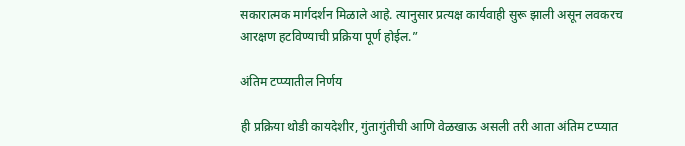सकारात्मक मार्गदर्शन मिळाले आहे. त्यानुसार प्रत्यक्ष कार्यवाही सुरू झाली असून लवकरच आरक्षण हटविण्याची प्रक्रिया पूर्ण होईल.”

अंतिम टप्प्यातील निर्णय

ही प्रक्रिया थोडी कायदेशीर, गुंतागुंतीची आणि वेळखाऊ असली तरी आता अंतिम टप्प्यात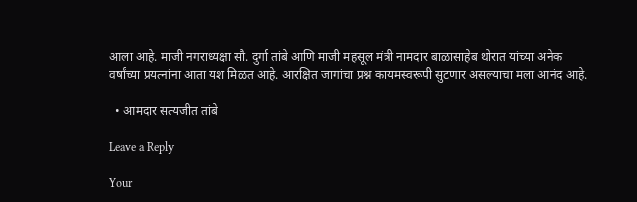आला आहे. माजी नगराध्यक्षा सौ. दुर्गा तांबे आणि माजी महसूल मंत्री नामदार बाळासाहेब थोरात यांच्या अनेक वर्षांच्या प्रयत्नांना आता यश मिळत आहे. आरक्षित जागांचा प्रश्न कायमस्वरूपी सुटणार असल्याचा मला आनंद आहे.

  • आमदार सत्यजीत तांबे

Leave a Reply

Your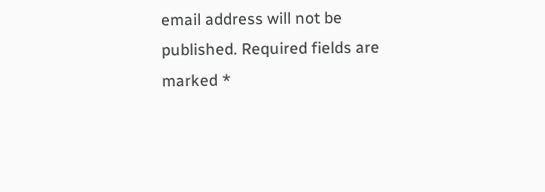email address will not be published. Required fields are marked *